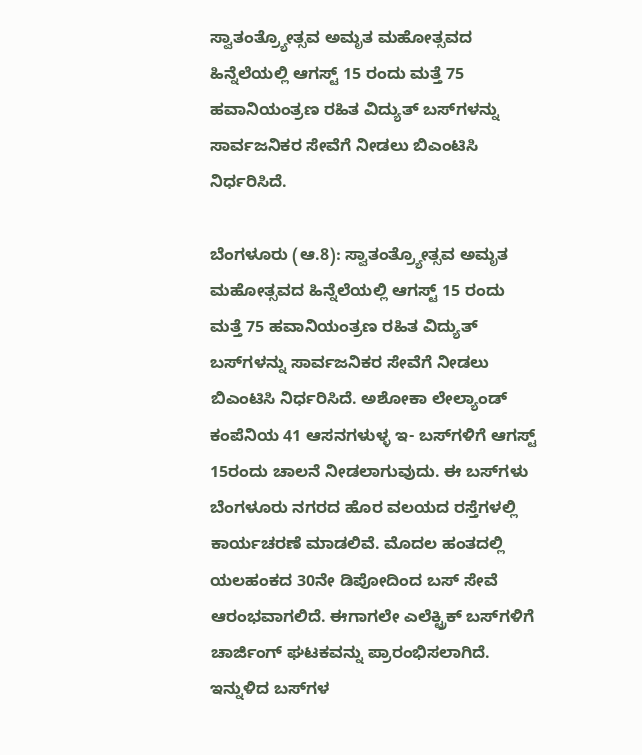ಸ್ವಾತಂತ್ರ್ಯೋತ್ಸವ ಅಮೃತ ಮಹೋತ್ಸವದ ಹಿನ್ನೆಲೆಯಲ್ಲಿ ಆಗಸ್ಟ್‌ 15 ರಂದು ಮತ್ತೆ 75 ಹವಾನಿಯಂತ್ರಣ ರಹಿತ ವಿದ್ಯುತ್‌ ಬಸ್‌ಗಳನ್ನು ಸಾರ್ವಜನಿಕರ ಸೇವೆಗೆ ನೀಡಲು ಬಿಎಂಟಿಸಿ ನಿರ್ಧರಿಸಿದೆ.

ಬೆಂಗಳೂರು (ಆ.8): ಸ್ವಾತಂತ್ರ್ಯೋತ್ಸವ ಅಮೃತ ಮಹೋತ್ಸವದ ಹಿನ್ನೆಲೆಯಲ್ಲಿ ಆಗಸ್ಟ್‌ 15 ರಂದು ಮತ್ತೆ 75 ಹವಾನಿಯಂತ್ರಣ ರಹಿತ ವಿದ್ಯುತ್‌ ಬಸ್‌ಗಳನ್ನು ಸಾರ್ವಜನಿಕರ ಸೇವೆಗೆ ನೀಡಲು ಬಿಎಂಟಿಸಿ ನಿರ್ಧರಿಸಿದೆ. ಅಶೋಕಾ ಲೇಲ್ಯಾಂಡ್‌ ಕಂಪೆನಿಯ 41 ಆಸನಗಳುಳ್ಳ ಇ- ಬಸ್‌ಗಳಿಗೆ ಆಗಸ್ಟ್‌ 15ರಂದು ಚಾಲನೆ ನೀಡಲಾಗುವುದು. ಈ ಬಸ್‌ಗಳು ಬೆಂಗಳೂರು ನಗರದ ಹೊರ ವಲಯದ ರಸ್ತೆಗಳಲ್ಲಿ ಕಾರ್ಯಚರಣೆ ಮಾಡಲಿವೆ. ಮೊದಲ ಹಂತದಲ್ಲಿ ಯಲಹಂಕದ 30ನೇ ಡಿಪೋದಿಂದ ಬಸ್‌ ಸೇವೆ ಆರಂಭವಾಗಲಿದೆ. ಈಗಾಗಲೇ ಎಲೆಕ್ಟ್ರಿಕ್‌ ಬಸ್‌ಗಳಿಗೆ ಚಾರ್ಜಿಂಗ್‌ ಘಟಕವನ್ನು ಪ್ರಾರಂಭಿಸಲಾಗಿದೆ. ಇನ್ನುಳಿದ ಬಸ್‌ಗಳ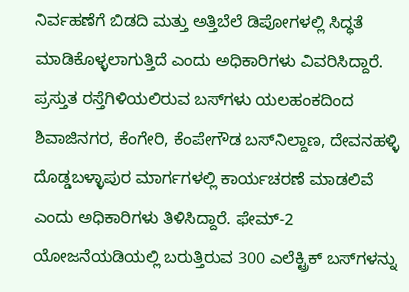ನಿರ್ವಹಣೆಗೆ ಬಿಡದಿ ಮತ್ತು ಅತ್ತಿಬೆಲೆ ಡಿಪೋಗಳಲ್ಲಿ ಸಿದ್ಧತೆ ಮಾಡಿಕೊಳ್ಳಲಾಗುತ್ತಿದೆ ಎಂದು ಅಧಿಕಾರಿಗಳು ವಿವರಿಸಿದ್ದಾರೆ. ಪ್ರಸ್ತುತ ರಸ್ತೆಗಿಳಿಯಲಿರುವ ಬಸ್‌ಗಳು ಯಲಹಂಕದಿಂದ ಶಿವಾಜಿನಗರ, ಕೆಂಗೇರಿ, ಕೆಂಪೇಗೌಡ ಬಸ್‌ನಿಲ್ದಾಣ, ದೇವನಹಳ್ಳಿ ದೊಡ್ಡಬಳ್ಳಾಪುರ ಮಾರ್ಗಗಳಲ್ಲಿ ಕಾರ್ಯಚರಣೆ ಮಾಡಲಿವೆ ಎಂದು ಅಧಿಕಾರಿಗಳು ತಿಳಿಸಿದ್ದಾರೆ. ಫೇಮ್‌-2 ಯೋಜನೆಯಡಿಯಲ್ಲಿ ಬರುತ್ತಿರುವ 300 ಎಲೆಕ್ಟ್ರಿಕ್‌ ಬಸ್‌ಗಳನ್ನು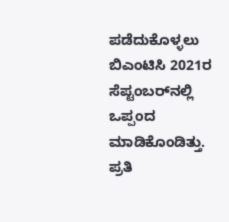ಪಡೆದುಕೊಳ್ಳಲು ಬಿಎಂಟಿಸಿ 2021ರ ಸೆಪ್ಟಂಬರ್‌ನಲ್ಲಿ ಒಪ್ಪಂದ ಮಾಡಿಕೊಂಡಿತ್ತು. ಪ್ರತಿ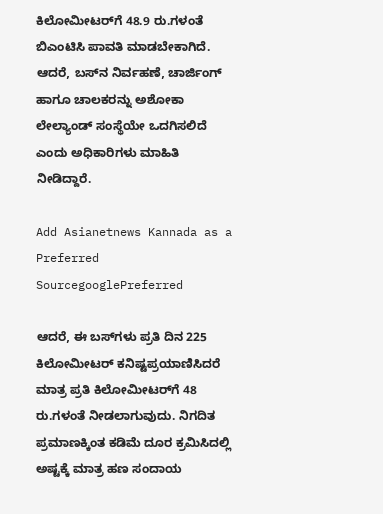ಕಿಲೋಮೀಟರ್‌ಗೆ 48.9 ರು.ಗಳಂತೆ ಬಿಎಂಟಿಸಿ ಪಾವತಿ ಮಾಡಬೇಕಾಗಿದೆ. ಆದರೆ, ಬಸ್‌ನ ನಿರ್ವಹಣೆ, ಚಾರ್ಜಿಂಗ್‌ ಹಾಗೂ ಚಾಲಕರನ್ನು ಅಶೋಕಾ ಲೇಲ್ಯಾಂಡ್‌ ಸಂಸ್ಥೆಯೇ ಒದಗಿಸಲಿದೆ ಎಂದು ಅಧಿಕಾರಿಗಳು ಮಾಹಿತಿ ನೀಡಿದ್ದಾರೆ.

Add Asianetnews Kannada as a Preferred SourcegooglePreferred

ಆದರೆ, ಈ ಬಸ್‌ಗಳು ಪ್ರತಿ ದಿನ 225 ಕಿಲೋಮೀಟರ್‌ ಕನಿಷ್ಟಪ್ರಯಾಣಿಸಿದರೆ ಮಾತ್ರ ಪ್ರತಿ ಕಿಲೋಮೀಟರ್‌ಗೆ 48 ರು.ಗಳಂತೆ ನೀಡಲಾಗುವುದು. ನಿಗದಿತ ಪ್ರಮಾಣಕ್ಕಿಂತ ಕಡಿಮೆ ದೂರ ಕ್ರಮಿಸಿದಲ್ಲಿ ಅಷ್ಟಕ್ಕೆ ಮಾತ್ರ ಹಣ ಸಂದಾಯ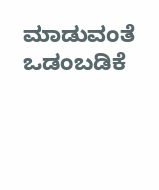ಮಾಡುವಂತೆ ಒಡಂಬಡಿಕೆ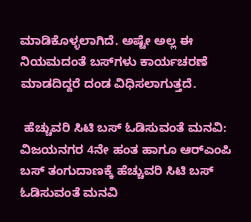ಮಾಡಿಕೊಳ್ಳಲಾಗಿದೆ. ಅಷ್ಟೇ ಅಲ್ಲ ಈ ನಿಯಮದಂತೆ ಬಸ್‌ಗಳು ಕಾರ್ಯಚರಣೆ ಮಾಡದಿದ್ದರೆ ದಂಡ ವಿಧಿಸಲಾಗುತ್ತದೆ.

 ಹೆಚ್ಚುವರಿ ಸಿಟಿ ಬಸ್‌ ಓಡಿಸುವಂತೆ ಮನವಿ: ವಿಜಯನಗರ 4ನೇ ಹಂತ ಹಾಗೂ ಆರ್‌ಎಂಪಿ ಬಸ್‌ ತಂಗುದಾಣಕ್ಕೆ ಹೆಚ್ಚುವರಿ ಸಿಟಿ ಬಸ್‌ ಓಡಿಸುವಂತೆ ಮನವಿ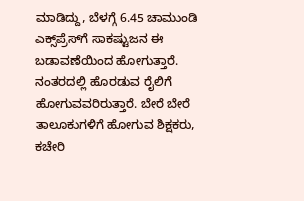ಮಾಡಿದ್ದು, ಬೆಳಗ್ಗೆ 6.45 ಚಾಮುಂಡಿ ಎಕ್ಸ್‌ಪ್ರೆಸ್‌ಗೆ ಸಾಕಷ್ಟುಜನ ಈ ಬಡಾವಣೆಯಿಂದ ಹೋಗುತ್ತಾರೆ. ನಂತರದಲ್ಲಿ ಹೊರಡುವ ರೈಲಿಗೆ ಹೋಗುವವರಿರುತ್ತಾರೆ. ಬೇರೆ ಬೇರೆ ತಾಲೂಕುಗಳಿಗೆ ಹೋಗುವ ಶಿಕ್ಷಕರು, ಕಚೇರಿ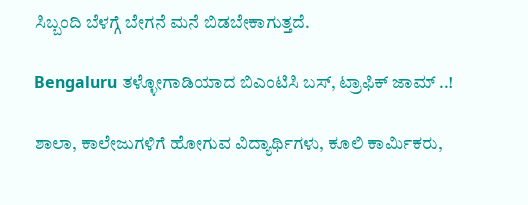ಸಿಬ್ಬಂದಿ ಬೆಳಗ್ಗೆ ಬೇಗನೆ ಮನೆ ಬಿಡಬೇಕಾಗುತ್ತದೆ.

Bengaluru ತಳ್ಳೋಗಾಡಿಯಾದ ಬಿಎಂಟಿಸಿ ಬಸ್, ಟ್ರಾಫಿಕ್ ಜಾಮ್ ..!

ಶಾಲಾ, ಕಾಲೇಜುಗಳಿಗೆ ಹೋಗುವ ವಿದ್ಯಾರ್ಥಿಗಳು, ಕೂಲಿ ಕಾರ್ಮಿಕರು,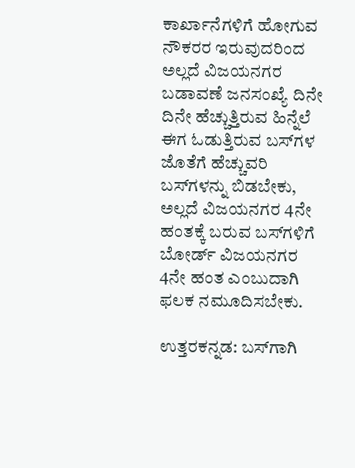ಕಾರ್ಖಾನೆಗಳಿಗೆ ಹೋಗುವ ನೌಕರರ ಇರುವುದರಿಂದ ಅಲ್ಲದೆ ವಿಜಯನಗರ ಬಡಾವಣೆ ಜನಸಂಖ್ಯೆ ದಿನೇ ದಿನೇ ಹೆಚ್ಚುತ್ತಿರುವ ಹಿನ್ನೆಲೆ ಈಗ ಓಡುತ್ತಿರುವ ಬಸ್‌ಗಳ ಜೊತೆಗೆ ಹೆಚ್ಚುವರಿ ಬಸ್‌ಗಳನ್ನು ಬಿಡಬೇಕು, ಅಲ್ಲದೆ ವಿಜಯನಗರ 4ನೇ ಹಂತಕ್ಕೆ ಬರುವ ಬಸ್‌ಗಳಿಗೆ ಬೋರ್ಡ್‌ ವಿಜಯನಗರ 4ನೇ ಹಂತ ಎಂಬುದಾಗಿ ಫಲಕ ನಮೂದಿಸಬೇಕು.

ಉತ್ತರಕನ್ನಡ: ಬಸ್‌ಗಾಗಿ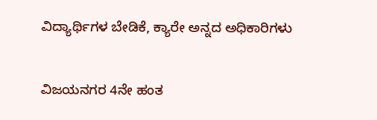ವಿದ್ಯಾರ್ಥಿಗಳ ಬೇಡಿಕೆ, ಕ್ಯಾರೇ ಅನ್ನದ ಅಧಿಕಾರಿಗಳು

ವಿಜಯನಗರ 4ನೇ ಹಂತ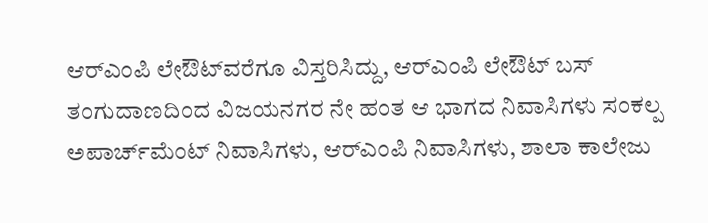ಆರ್‌ಎಂಪಿ ಲೇಔಟ್‌ವರೆಗೂ ವಿಸ್ತರಿಸಿದ್ದು, ಆರ್‌ಎಂಪಿ ಲೇಔಟ್‌ ಬಸ್‌ ತಂಗುದಾಣದಿಂದ ವಿಜಯನಗರ ನೇ ಹಂತ ಆ ಭಾಗದ ನಿವಾಸಿಗಳು ಸಂಕಲ್ಪ ಅಪಾರ್ಚ್‌ಮೆಂಟ್‌ ನಿವಾಸಿಗಳು, ಆರ್‌ಎಂಪಿ ನಿವಾಸಿಗಳು, ಶಾಲಾ ಕಾಲೇಜು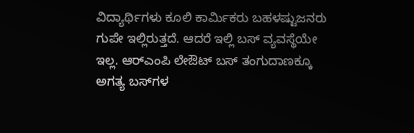ವಿದ್ಯಾರ್ಥಿಗಳು ಕೂಲಿ ಕಾರ್ಮಿಕರು ಬಹಳಷ್ಟುಜನರು ಗುಪೇ ಇಲ್ಲಿರುತ್ತದೆ. ಆದರೆ ಇಲ್ಲಿ ಬಸ್‌ ವ್ಯವಸ್ಥೆಯೇ ಇಲ್ಲ. ಆರ್‌ಎಂಪಿ ಲೇಔಟ್‌ ಬಸ್‌ ತಂಗುದಾಣಕ್ಕೂ ಅಗತ್ಯ ಬಸ್‌ಗಳ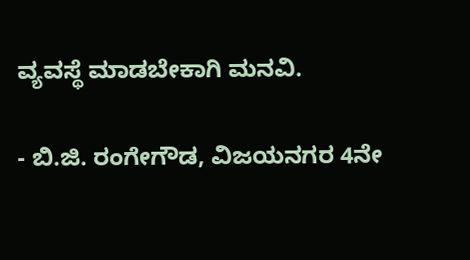ವ್ಯವಸ್ಥೆ ಮಾಡಬೇಕಾಗಿ ಮನವಿ.

- ಬಿ.ಜಿ. ರಂಗೇಗೌಡ, ವಿಜಯನಗರ 4ನೇ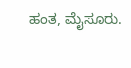ಹಂತ, ಮೈಸೂರು.